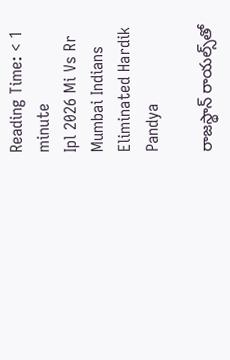Reading Time: < 1 minute
Ipl 2026 Mi Vs Rr Mumbai Indians Eliminated Hardik Pandya

రాజస్థాన్ రాయల్స్‌తో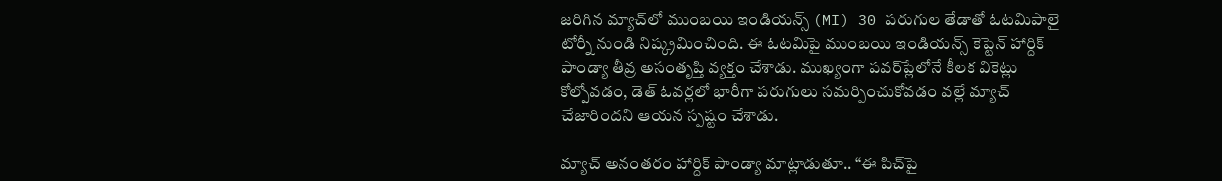జరిగిన మ్యాచ్‌లో ముంబయి ఇండియన్స్ (MI) 30 పరుగుల తేడాతో ఓటమిపాలై టోర్నీ నుండి నిష్క్రమించింది. ఈ ఓటమిపై ముంబయి ఇండియన్స్ కెప్టెన్ హార్దిక్ పాండ్యా తీవ్ర అసంతృప్తి వ్యక్తం చేశాడు. ముఖ్యంగా పవర్‌ప్లేలోనే కీలక వికెట్లు కోల్పోవడం, డెత్ ఓవర్లలో భారీగా పరుగులు సమర్పించుకోవడం వల్లే మ్యాచ్ చేజారిందని ఆయన స్పష్టం చేశాడు.

మ్యాచ్ అనంతరం హార్దిక్ పాండ్యా మాట్లాడుతూ.. “ఈ పిచ్‌పై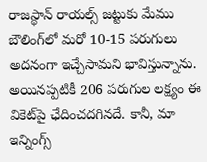రాజస్థాన్ రాయల్స్ జట్టుకు మేము బౌలింగ్‌లో మరో 10-15 పరుగులు అదనంగా ఇచ్చేసామని భావిస్తున్నాను. అయినప్పటికీ 206 పరుగుల లక్ష్యం ఈ వికెట్‌పై ఛేదించదగినదే. కానీ, మా ఇన్నింగ్స్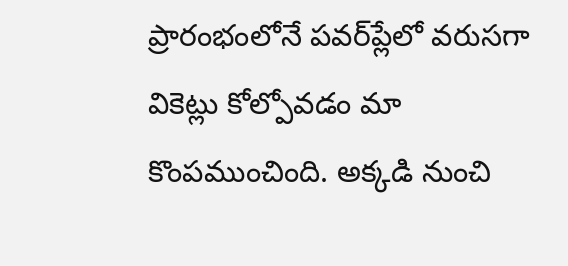ప్రారంభంలోనే పవర్‌ప్లేలో వరుసగా వికెట్లు కోల్పోవడం మా కొంపముంచింది. అక్కడి నుంచి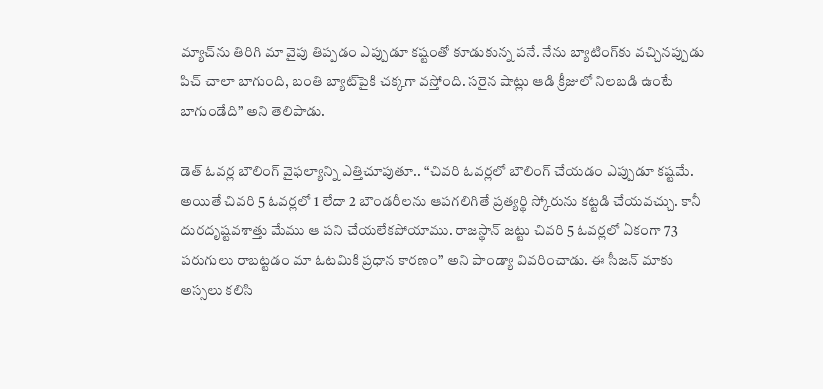మ్యాచ్‌ను తిరిగి మా వైపు తిప్పడం ఎప్పుడూ కష్టంతో కూడుకున్న పనే. నేను బ్యాటింగ్‌కు వచ్చినప్పుడు పిచ్ చాలా బాగుంది, బంతి బ్యాట్‌పైకి చక్కగా వస్తోంది. సరైన షాట్లు ఆడి క్రీజులో నిలబడి ఉంటే బాగుండేది” అని తెలిపాడు.

డెత్ ఓవర్ల బౌలింగ్ వైఫల్యాన్ని ఎత్తిచూపుతూ.. “చివరి ఓవర్లలో బౌలింగ్ చేయడం ఎప్పుడూ కష్టమే. అయితే చివరి 5 ఓవర్లలో 1 లేదా 2 బౌండరీలను ఆపగలిగితే ప్రత్యర్థి స్కోరును కట్టడి చేయవచ్చు. కానీ దురదృష్టవశాత్తు మేము ఆ పని చేయలేకపోయాము. రాజస్థాన్ జట్టు చివరి 5 ఓవర్లలో ఏకంగా 73 పరుగులు రాబట్టడం మా ఓటమికి ప్రధాన కారణం” అని పాండ్యా వివరించాడు. ఈ సీజన్ మాకు అస్సలు కలిసి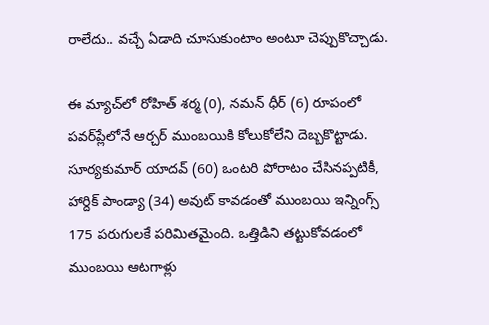రాలేదు.. వచ్చే ఏడాది చూసుకుంటాం అంటూ చెప్పుకొచ్చాడు.

ఈ మ్యాచ్‌లో రోహిత్ శర్మ (0), నమన్ ధీర్ (6) రూపంలో పవర్‌ప్లేలోనే ఆర్చర్ ముంబయికి కోలుకోలేని దెబ్బకొట్టాడు. సూర్యకుమార్ యాదవ్ (60) ఒంటరి పోరాటం చేసినప్పటికీ, హార్దిక్ పాండ్యా (34) అవుట్ కావడంతో ముంబయి ఇన్నింగ్స్ 175 పరుగులకే పరిమితమైంది. ఒత్తిడిని తట్టుకోవడంలో ముంబయి ఆటగాళ్లు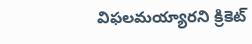విఫలమయ్యారని క్రికెట్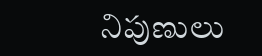నిపుణులు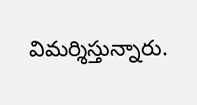విమర్శిస్తున్నారు.